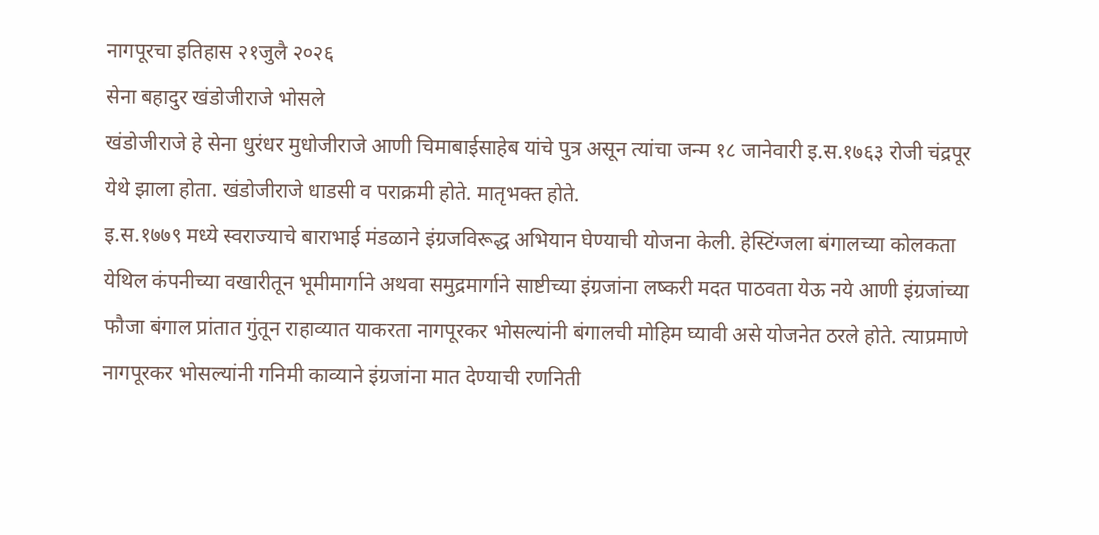नागपूरचा इतिहास २१जुलै २०२६
सेना बहादुर खंडोजीराजे भोसले
खंडोजीराजे हे सेना धुरंधर मुधोजीराजे आणी चिमाबाईसाहेब यांचे पुत्र असून त्यांचा जन्म १८ जानेवारी इ.स.१७६३ रोजी चंद्रपूर येथे झाला होता. खंडोजीराजे धाडसी व पराक्रमी होते. मातृभक्त होते.
इ.स.१७७९ मध्ये स्वराज्याचे बाराभाई मंडळाने इंग्रजविरूद्ध अभियान घेण्याची योजना केली. हेस्टिंग्जला बंगालच्या कोलकता येथिल कंपनीच्या वखारीतून भूमीमार्गाने अथवा समुद्रमार्गाने साष्टीच्या इंग्रजांना लष्करी मदत पाठवता येऊ नये आणी इंग्रजांच्या फौजा बंगाल प्रांतात गुंतून राहाव्यात याकरता नागपूरकर भोसल्यांनी बंगालची मोहिम घ्यावी असे योजनेत ठरले होते. त्याप्रमाणे नागपूरकर भोसल्यांनी गनिमी काव्याने इंग्रजांना मात देण्याची रणनिती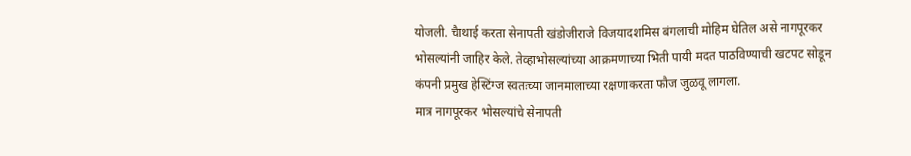योजली. चैाथाई करता सेनापती खंडोजीराजे विजयादशमिस बंगलाची मोहिम घेतिल असे नागपूरकर भोसल्यांनी जाहिर केले. तेव्हाभोसल्यांच्या आक्रमणाच्या भिती पायी मदत पाठविण्याची खटपट सोडून कंपनी प्रमुख हेस्टिंग्ज स्वतःच्या जानमालाच्या रक्षणाकरता फौज जुळवू लागला.
मात्र नागपूरकर भोसल्यांचे सेनापती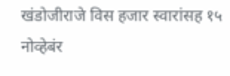खंडोजीराजे विस हजार स्वारांसह १५ नोव्हेबंर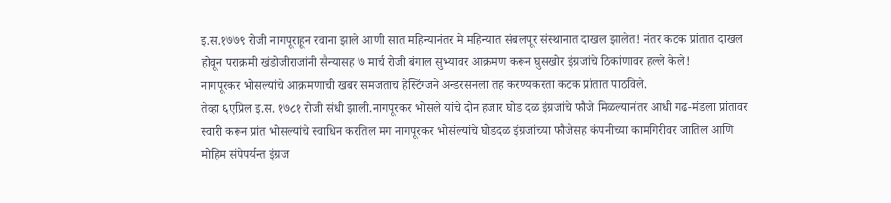इ.स.१७७९ रोजी नागपूराहून रवाना झाले आणी सात महिन्यानंतर मे महिन्यात संबलपूर संस्थानात दाखल झालेत! नंतर कटक प्रांतात दाखल होवून पराक्रमी खंडोजीराजांनी सैन्यासह ७ मार्च रोजी बंगाल सुभ्यावर आक्रमण करून घुसखोर इंग्रजांचे ठिकांणावर हल्ले केले!
नागपूरकर भोसल्यांचे आक्रमणाची खबर समजताच हेस्टिंग्जने अन्डरसनला तह करण्यकरता कटक प्रांतात पाठविले.
तेव्हा ६एप्रिल इ.स. १७८१ रोजी संधी झाली.नागपूरकर भोसले यांचे दोन हजार घोड दळ इंग्रजांचे फौजे मिळल्यानंतर आधी गढ-मंडला प्रांतावर स्वारी करून प्रांत भोसल्यांचे स्वाधिन करतिल मग नागपूरकर भोसंल्यांचे घोडदळ इंग्रजांच्या फौजेसह कंपनीच्या कामगिरीवर जातिल आणि मोहिम संपेपर्यन्त इंग्रज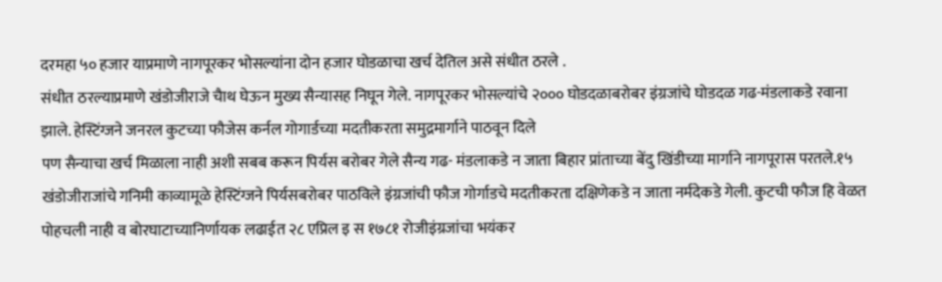दरमहा ५० हजार याप्रमाणे नागपूरकर भोसल्यांना दोन हजार घोडळाचा खर्च देतिल असे संधीत ठरले .
संधीत ठरल्याप्रमाणे खंडोजीराजे चैाथ घेऊन मुख्य सैन्यासह निघून गेले. नागपूरकर भोसल्यांचे २००० घोडदळाबरोबर इंग्रजांचे घोडदळ गढ-मंडलाकडे रवाना झाले. हेस्टिंग्जने जनरल कुटच्या फौजेस कर्नल गोगार्डच्या मदतीकरता समुद्रमार्गाने पाठवून दिले
पण सैन्याचा खर्च मिळाला नाही अशी सबब करून पिर्यस बरोबर गेले सैन्य गढ- मंडलाकडे न जाता बिहार प्रांताच्या बेंदु खिंडीच्या मार्गाने नागपूरास परतले.१५ खंडोजीराजांचे गनिमी काव्यामूळे हेस्टिंग्जने पिर्यसबरोबर पाठविले इंग्रजांची फौज गोर्गाडचे मदतीकरता दक्षिणेकडे न जाता नर्मदेकडे गेली. कुटची फौज हि वेळत पोहचली नाही व बोरघाटाच्यानिर्णायक लढाईत २८ एप्रिल इ स १७८१ रोजीइंग्रजांचा भयंकर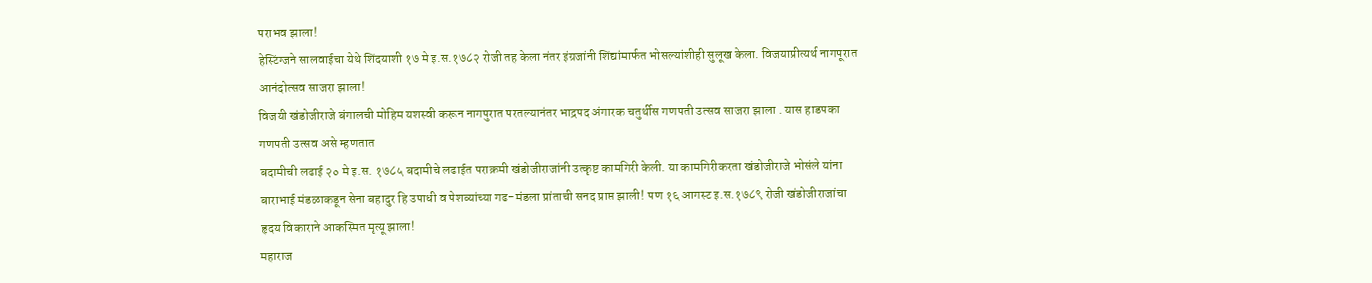पराभव झाला!
हेस्टिंग्जने सालवाईचा येथे शिंदयाशी १७ मे इ.स.१७८२ रोजी तह केला नंतर इंग्रजांनी शिंद्यांमार्फत भोसल्यांशीही सुलूख केला. विजयाप्रीत्यर्थ नागपूरात आनंदोत्सव साजरा झाला!
विजयी खंडोजीराजे बंगालची मोहिम यशस्वी करून नागपुरात परतल्यानंतर भाद्रपद अंगारक चतुर्थीस गणपती उत्सव साजरा झाला . यास हाडपका गणपती उत्सव असे म्हणतात
बदामीची लढाई २० मे इ.स. १७८५ बदामीचे लढाईत पराक्रमी खंडोजीराजांनी उत्कृष्ट कामगिरी केली. या कामगिरीकरता खंडोजीराजे भोसंले यांना बाराभाई मंडळाकडून सेना बहादुर हि उपाधी व पेशव्यांच्या गढ-मंडला प्रांताची सनद प्राप्त झाली! पण १६ आगस्ट इ.स.१७८९ रोजी खंडोजीराजांचा हृदय विकाराने आकस्मित मृत्यू झाला!
महाराज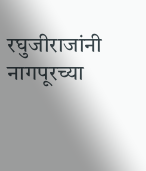रघुजीराजांनी नागपूरच्या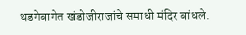थडगेबागेत खंडोजीराजांचे समाधी मंदिर बांधले.